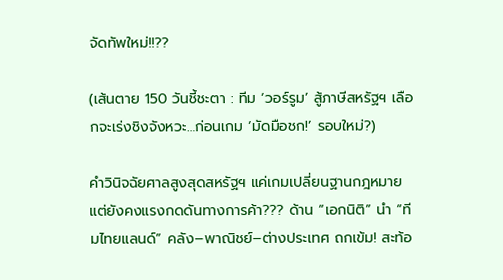จัดทัพใหม่!!??

(เส้นตาย 150 วันชี้ชะตา : ทีม ‘วอร์รูม’ สู้ภาษีสหรัฐฯ เลือกจะเร่งชิงจังหวะ…ก่อนเกม ‘มัดมือชก!’ รอบใหม่?)

คำวินิจฉัยศาลสูงสุดสหรัฐฯ แค่เกมเปลี่ยนฐานกฎหมาย แต่ยังคงแรงกดดันทางการค้า??? ด้าน “เอกนิติ” นำ “ทีมไทยแลนด์” คลัง–พาณิชย์–ต่างประเทศ ถกเข้ม! สะท้อ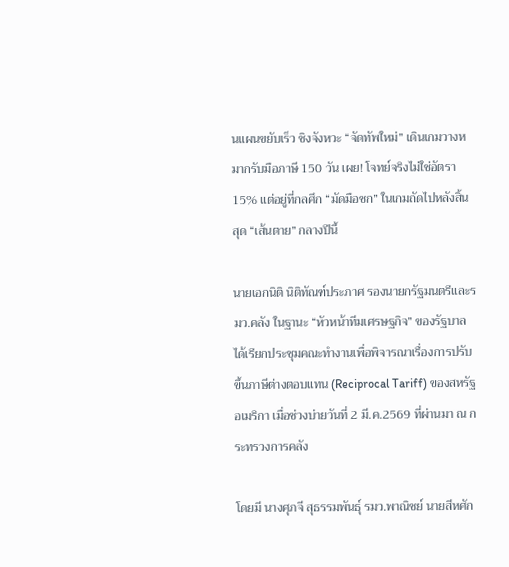นแผนขยับเร็ว ชิงจังหวะ “จัดทัพใหม่” เดินเกมวางหมากรับมือภาษี 150 วัน เผย! โจทย์จริงไม่ใช่อัตรา 15% แต่อยู่ที่กลศึก “มัดมือชก” ในเกมถัดไปหลังสิ้นสุด “เส้นตาย” กลางปีนี้

นายเอกนิติ นิติทัณฑ์ประภาศ รองนายกรัฐมนตรีและรมว.คลัง ในฐานะ “หัวหน้าทีมเศรษฐกิจ” ของรัฐบาล ได้เรียกประชุมคณะทำงานเพื่อพิจารณาเรื่องการปรับขึ้นภาษีต่างตอบแทน (Reciprocal Tariff) ของสหรัฐอเมริกา เมื่อช่วงบ่ายวันที่ 2 มี.ค.2569 ที่ผ่านมา ณ กระทรวงการคลัง

โดยมี นางศุภจี สุธรรมพันธุ์ รมว.พาณิชย์ นายสีหศัก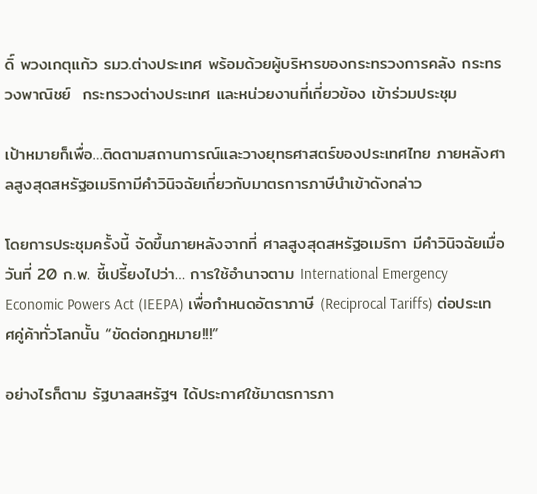ดิ์ พวงเกตุแก้ว รมว.ต่างประเทศ พร้อมด้วยผู้บริหารของกระทรวงการคลัง กระทรวงพาณิชย์  กระทรวงต่างประเทศ และหน่วยงานที่เกี่ยวข้อง เข้าร่วมประชุม

เป้าหมายก็เพื่อ…ติดตามสถานการณ์และวางยุทธศาสตร์ของประเทศไทย ภายหลังศาลสูงสุดสหรัฐอเมริกามีคำวินิจฉัยเกี่ยวกับมาตรการภาษีนำเข้าดังกล่าว

โดยการประชุมครั้งนี้ จัดขึ้นภายหลังจากที่ ศาลสูงสุดสหรัฐอเมริกา มีคำวินิจฉัยเมื่อวันที่ 20 ก.พ. ชี้เปรี้ยงไปว่า… การใช้อำนาจตาม International Emergency Economic Powers Act (IEEPA) เพื่อกำหนดอัตราภาษี (Reciprocal Tariffs) ต่อประเทศคู่ค้าทั่วโลกนั้น “ขัดต่อกฎหมาย!!!”

อย่างไรก็ตาม รัฐบาลสหรัฐฯ ได้ประกาศใช้มาตรการภา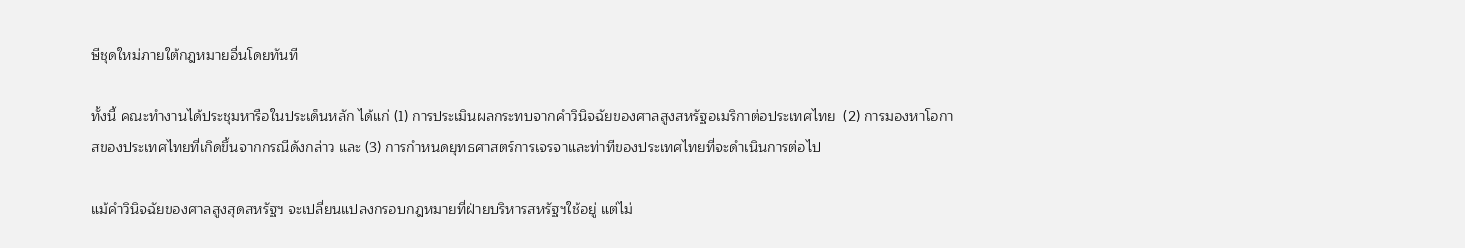ษีชุดใหม่ภายใต้กฎหมายอื่นโดยทันที

ทั้งนี้ คณะทำงานได้ประชุมหารือในประเด็นหลัก ได้แก่ (1) การประเมินผลกระทบจากคำวินิจฉัยของศาลสูงสหรัฐอเมริกาต่อประเทศไทย  (2) การมองหาโอกาสของประเทศไทยที่เกิดขึ้นจากกรณีดังกล่าว และ (3) การกำหนดยุทธศาสตร์การเจรจาและท่าทีของประเทศไทยที่จะดำเนินการต่อไป

แม้คำวินิจฉัยของศาลสูงสุดสหรัฐฯ จะเปลี่ยนแปลงกรอบกฎหมายที่ฝ่ายบริหารสหรัฐฯใช้อยู่ แต่ไม่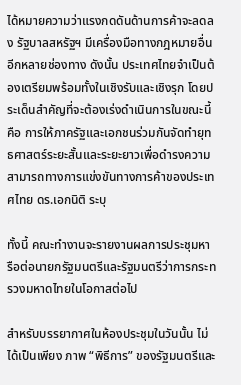ได้หมายความว่าแรงกดดันด้านการค้าจะลดลง รัฐบาลสหรัฐฯ มีเครื่องมือทางกฎหมายอื่นอีกหลายช่องทาง ดังนั้น ประเทศไทยจำเป็นต้องเตรียมพร้อมทั้งในเชิงรับและเชิงรุก โดยประเด็นสำคัญที่จะต้องเร่งดำเนินการในขณะนี้ คือ การให้ภาครัฐและเอกชนร่วมกันจัดทำยุทธศาสตร์ระยะสั้นและระยะยาวเพื่อดำรงความสามารถทางการแข่งขันทางการค้าของประเทศไทย ดร.เอกนิติ ระบุ

ทั้งนี้ คณะทำงานจะรายงานผลการประชุมหารือต่อนายกรัฐมนตรีและรัฐมนตรีว่าการกระทรวงมหาดไทยในโอกาสต่อไป

สำหรับบรรยากาศในห้องประชุมในวันนั้น ไม่ได้เป็นเพียง ภาพ “พิธีการ” ของรัฐมนตรีและ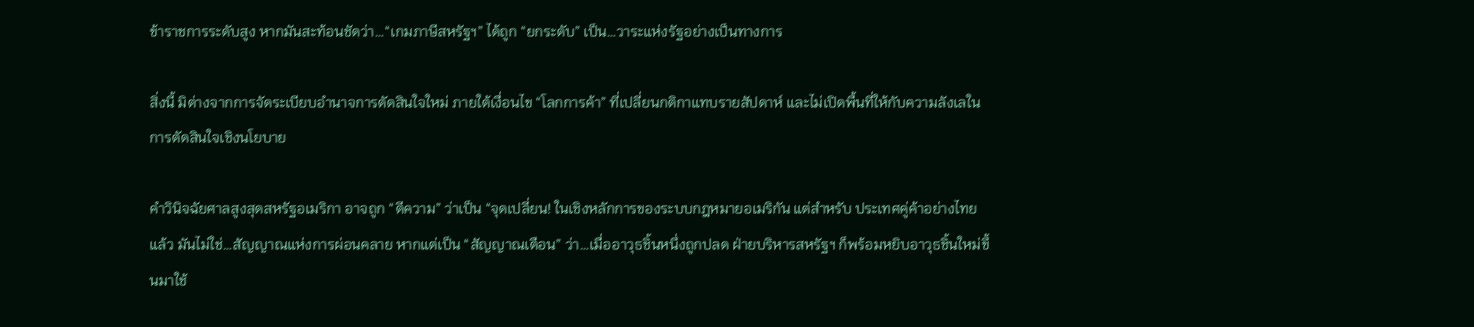ข้าราชการระดับสูง หากมันสะท้อนชัดว่า…“เกมภาษีสหรัฐฯ” ได้ถูก “ยกระดับ” เป็น…วาระแห่งรัฐอย่างเป็นทางการ

สิ่งนี้ มิต่างจากการจัดระเบียบอำนาจการตัดสินใจใหม่ ภายใต้เงื่อนไข “โลกการค้า” ที่เปลี่ยนกติกาแทบรายสัปดาห์ และไม่เปิดพื้นที่ให้กับความลังเลในการตัดสินใจเชิงนโยบาย

คำวินิจฉัยศาลสูงสุดสหรัฐอเมริกา อาจถูก “ตีความ” ว่าเป็น “จุดเปลี่ยน! ในเชิงหลักการของระบบกฎหมายอเมริกัน แต่สำหรับ ประเทศคู่ค้าอย่างไทย แล้ว มันไม่ใช่…สัญญาณแห่งการผ่อนคลาย หากแต่เป็น “สัญญาณเตือน” ว่า…เมื่ออาวุธชิ้นหนึ่งถูกปลด ฝ่ายบริหารสหรัฐฯ ก็พร้อมหยิบอาวุธชิ้นใหม่ขึ้นมาใช้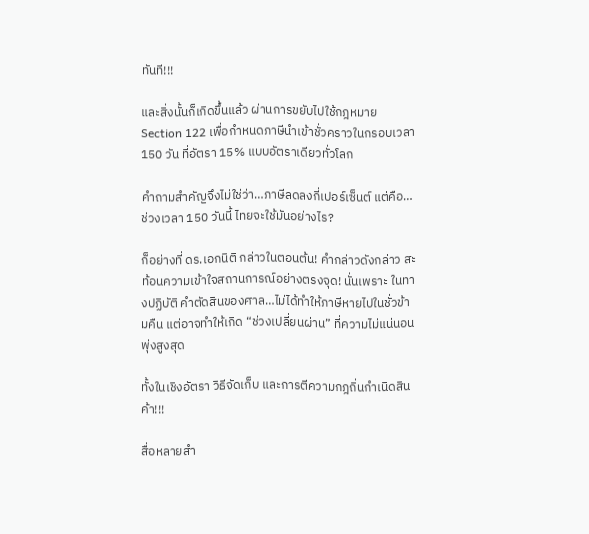ทันที!!!

และสิ่งนั้นก็เกิดขึ้นแล้ว ผ่านการขยับไปใช้กฎหมาย Section 122 เพื่อกำหนดภาษีนำเข้าชั่วคราวในกรอบเวลา 150 วัน ที่อัตรา 15% แบบอัตราเดียวทั่วโลก

คำถามสำคัญจึงไม่ใช่ว่า…ภาษีลดลงกี่เปอร์เซ็นต์ แต่คือ…ช่วงเวลา 150 วันนี้ ไทยจะใช้มันอย่างไร?

ก็อย่างที่ ดร.เอกนิติ กล่าวในตอนต้น! คำกล่าวดังกล่าว สะท้อนความเข้าใจสถานการณ์อย่างตรงจุด! นั่นเพราะ ในทางปฏิบัติ คำตัดสินของศาล…ไม่ได้ทำให้ภาษีหายไปในชั่วข้ามคืน แต่อาจทำให้เกิด “ช่วงเปลี่ยนผ่าน” ที่ความไม่แน่นอนพุ่งสูงสุด

ทั้งในเชิงอัตรา วิธีจัดเก็บ และการตีความกฎถิ่นกำเนิดสินค้า!!!

สื่อหลายสำ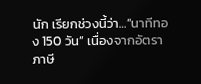นัก เรียกช่วงนี้ว่า…“นาทีทอง 150 วัน” เนื่องจากอัตราภาษี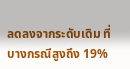ลดลงจากระดับเดิม ที่บางกรณีสูงถึง 19%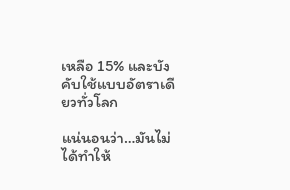เหลือ 15% และบังคับใช้แบบอัตราเดียวทั่วโลก

แน่นอนว่า…มันไม่ได้ทำให้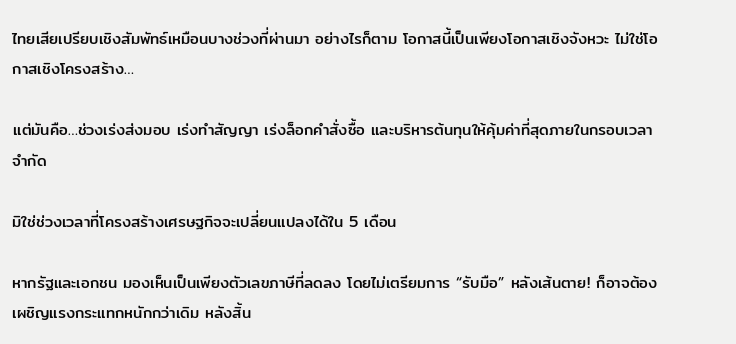ไทยเสียเปรียบเชิงสัมพัทธ์เหมือนบางช่วงที่ผ่านมา อย่างไรก็ตาม โอกาสนี้เป็นเพียงโอกาสเชิงจังหวะ ไม่ใช่โอกาสเชิงโครงสร้าง…

แต่มันคือ…ช่วงเร่งส่งมอบ เร่งทำสัญญา เร่งล็อกคำสั่งซื้อ และบริหารต้นทุนให้คุ้มค่าที่สุดภายในกรอบเวลาจำกัด

มิใช่ช่วงเวลาที่โครงสร้างเศรษฐกิจจะเปลี่ยนแปลงได้ใน 5 เดือน

หากรัฐและเอกชน มองเห็นเป็นเพียงตัวเลขภาษีที่ลดลง โดยไม่เตรียมการ “รับมือ” หลังเส้นตาย! ก็อาจต้องเผชิญแรงกระแทกหนักกว่าเดิม หลังสิ้น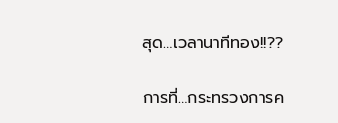สุด…เวลานาทีทอง!!??

การที่…กระทรวงการค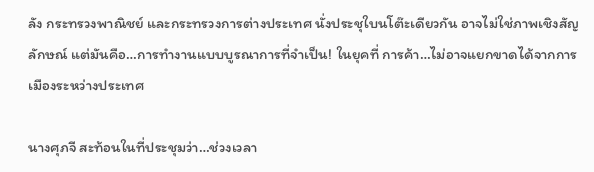ลัง กระทรวงพาณิชย์ และกระทรวงการต่างประเทศ นั่งประชุใบนโต๊ะเดียวกัน อาจไม่ใช่ภาพเชิงสัญลักษณ์ แต่มันคือ…การทำงานแบบบูรณาการที่จำเป็น! ในยุคที่ การค้า…ไม่อาจแยกขาดได้จากการเมืองระหว่างประเทศ

นางศุภจี สะท้อนในที่ประชุมว่า…ช่วงเวลา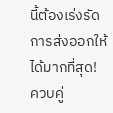นี้ต้องเร่งรัดการส่งออกให้ได้มากที่สุด! ควบคู่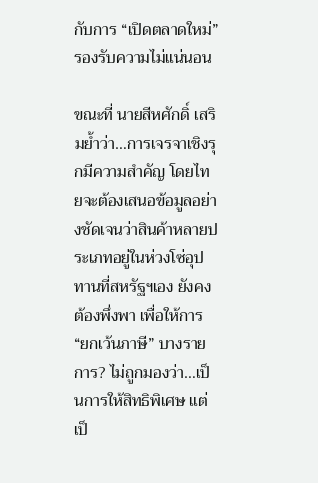กับการ “เปิดตลาดใหม่” รองรับความไม่แน่นอน

ขณะที่ นายสีหศักดิ์ เสริมย้ำว่า…การเจรจาเชิงรุกมีความสำคัญ โดยไทยจะต้องเสนอข้อมูลอย่างชัดเจนว่าสินค้าหลายประเภทอยู่ในห่วงโซ่อุปทานที่สหรัฐฯเอง ยังคงต้องพึ่งพา เพื่อให้การ “ยกเว้นภาษี” บางรายการ? ไม่ถูกมองว่า…เป็นการให้สิทธิพิเศษ แต่เป็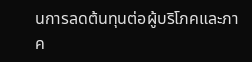นการลดต้นทุนต่อผู้บริโภคและภาค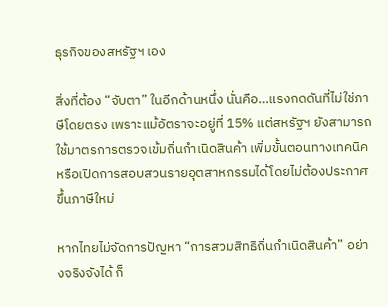ธุรกิจของสหรัฐฯ เอง

สิ่งที่ต้อง “จับตา” ในอีกด้านหนึ่ง นั่นคือ…แรงกดดันที่ไม่ใช่ภาษีโดยตรง เพราะแม้อัตราจะอยู่ที่ 15% แต่สหรัฐฯ ยังสามารถใช้มาตรการตรวจเข้มถิ่นกำเนิดสินค้า เพิ่มขั้นตอนทางเทคนิค หรือเปิดการสอบสวนรายอุตสาหกรรมได้โดยไม่ต้องประกาศขึ้นภาษีใหม่

หากไทยไม่จัดการปัญหา “การสวมสิทธิถิ่นกำเนิดสินค้า” อย่างจริงจังได้ ก็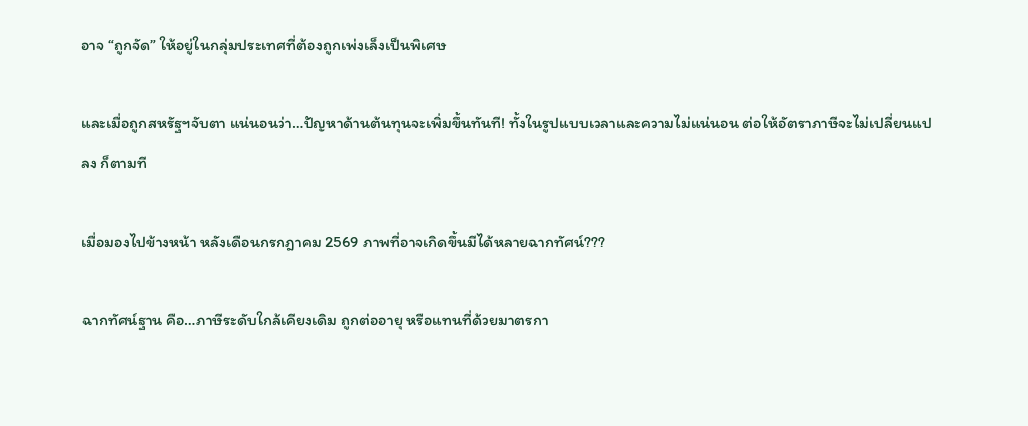อาจ “ถูกจัด” ให้อยู่ในกลุ่มประเทศที่ต้องถูกเพ่งเล็งเป็นพิเศษ

และเมื่อถูกสหรัฐฯจับตา แน่นอนว่า…ปัญหาด้านต้นทุนจะเพิ่มขึ้นทันที! ทั้งในรูปแบบเวลาและความไม่แน่นอน ต่อให้อัตราภาษีจะไม่เปลี่ยนแปลง ก็ตามที

เมื่อมองไปข้างหน้า หลังเดือนกรกฎาคม 2569 ภาพที่อาจเกิดขึ้นมีได้หลายฉากทัศน์???

ฉากทัศน์ฐาน คือ…ภาษีระดับใกล้เคียงเดิม ถูกต่ออายุ หรือแทนที่ด้วยมาตรกา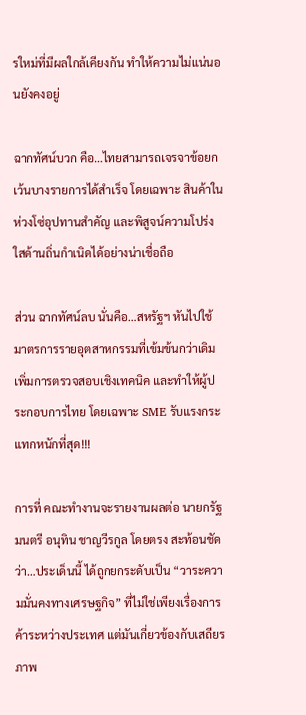รใหม่ที่มีผลใกล้เคียงกัน ทำให้ความไม่แน่นอนยังคงอยู่

ฉากทัศน์บวก คือ…ไทยสามารถเจรจาข้อยกเว้นบางรายการได้สำเร็จ โดยเฉพาะ สินค้าในห่วงโซ่อุปทานสำคัญ และพิสูจน์ความโปร่งใสด้านถิ่นกำเนิดได้อย่างน่าเชื่อถือ

ส่วน ฉากทัศน์ลบ นั่นคือ…สหรัฐฯ หันไปใช้มาตรการรายอุตสาหกรรมที่เข้มข้นกว่าเดิม เพิ่มการตรวจสอบเชิงเทคนิค และทำให้ผู้ประกอบการไทย โดยเฉพาะ SME รับแรงกระแทกหนักที่สุด!!!

การที่ คณะทำงานจะรายงานผลต่อ นายกรัฐมนตรี อนุทิน ชาญวีรกูล โดยตรง สะท้อนชัดว่า…ประเด็นนี้ ได้ถูกยกระดับเป็น “วาระความมั่นคงทางเศรษฐกิจ” ที่ไม่ใช่เพียงเรื่องการค้าระหว่างประเทศ แต่มันเกี่ยวข้องกับเสถียรภาพ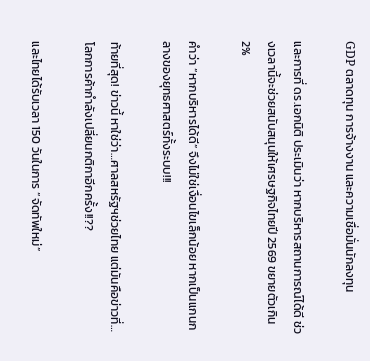GDP ตลาดทุน การจ้างงาน และความเชื่อมั่นนักลงทุน

และการที่ ดร.เอกนิติ ประเมินว่า หากบริหารสถานการณ์ได้ดี ช่วงเวลานี้จะช่วยสนับสนุนให้เศรษฐกิจไทยปี 2569 ขยายตัวเกิน 2%

คำว่า “หากบริหารได้ดี” จึงไม่ใช่เงื่อนไขเล็กน้อย หากเป็นแกนกลางของยุทธศาสตร์ทั้งระบบ!!!

ท้ายที่สุด! ข่าวนี้ หาใช่ว่า…ศาลสหรัฐฯช่วยไทย แต่มันคือข่าวที่…โลกการค้ากำลังเปลี่ยนกติกาอีกครั้ง!!??

และไทยได้รับเวลา 150 วันในการ “จัดทัพใหม่”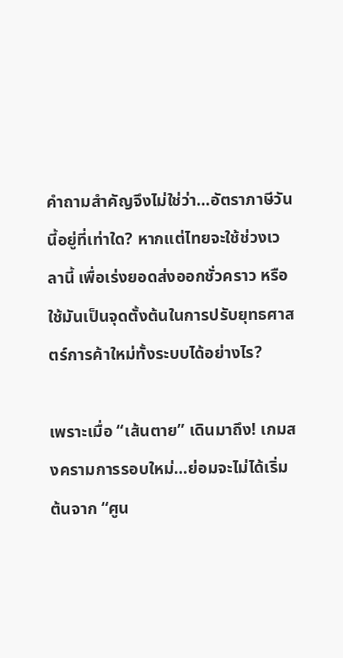คำถามสำคัญจึงไม่ใช่ว่า…อัตราภาษีวันนี้อยู่ที่เท่าใด? หากแต่ไทยจะใช้ช่วงเวลานี้ เพื่อเร่งยอดส่งออกชั่วคราว หรือใช้มันเป็นจุดตั้งต้นในการปรับยุทธศาสตร์การค้าใหม่ทั้งระบบได้อย่างไร?

เพราะเมื่อ “เส้นตาย” เดินมาถึง! เกมสงครามการรอบใหม่…ย่อมจะไม่ได้เริ่มต้นจาก “ศูน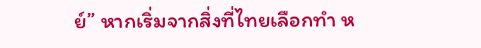ย์” หากเริ่มจากสิ่งที่ไทยเลือกทำ ห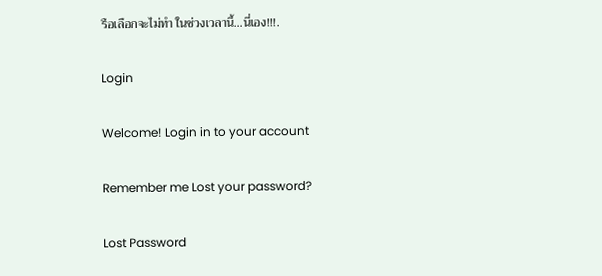รือเลือกจะไม่ทำ ในช่วงเวลานี้…นี่เอง!!!.

Login

Welcome! Login in to your account

Remember me Lost your password?

Lost Password